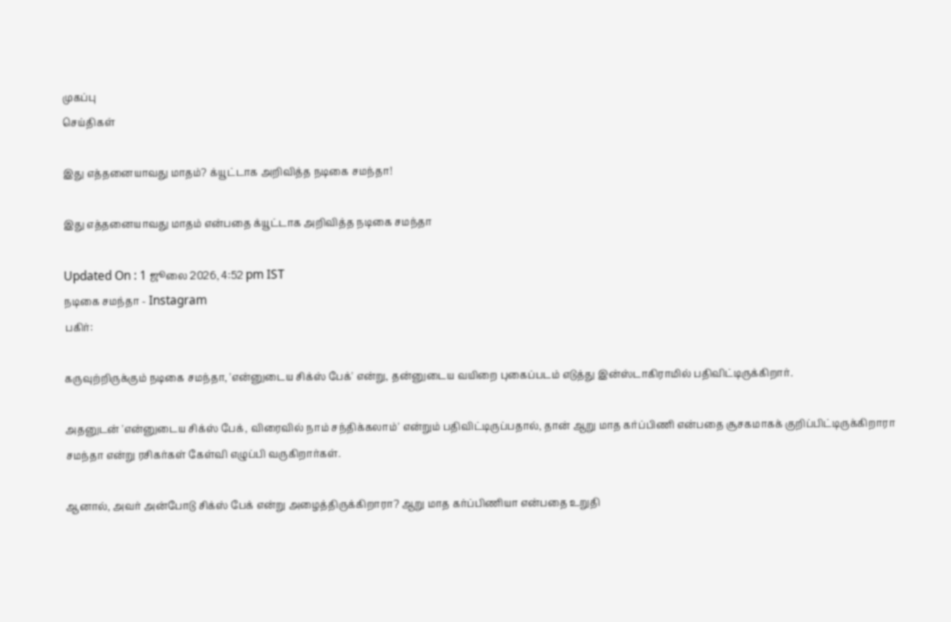முகப்பு
செய்திகள்

இது எத்தனையாவது மாதம்? க்யூட்டாக அறிவித்த நடிகை சமந்தா!

இது எத்தனையாவது மாதம் என்பதை க்யூட்டாக அறிவித்த நடிகை சமந்தா

Updated On : 1 ஜூலை 2026, 4:52 pm IST
நடிகை சமந்தா - Instagram
பகிர்:

கருவுற்றிருக்கும் நடிகை சமந்தா, 'என்னுடைய சிக்ஸ் பேக்' என்று, தன்னுடைய வயிறை புகைப்படம் எடுத்து இன்ஸ்டாகிராமில் பதிவிட்டிருக்கிறார்.

அதனுடன் 'என்னுடைய சிக்ஸ் பேக், விரைவில் நாம் சந்திக்கலாம்' என்றும் பதிவிட்டிருப்பதால், தான் ஆறு மாத கர்ப்பிணி என்பதை சூசகமாகக் குறிப்பிட்டிருக்கிறாரா சமந்தா என்று ரசிகர்கள் கேள்வி எழுப்பி வருகிறார்கள்.

ஆனால், அவர் அன்போடு சிக்ஸ் பேக் என்று அழைத்திருக்கிறாரா? ஆறு மாத கர்ப்பிணியா என்பதை உறுதி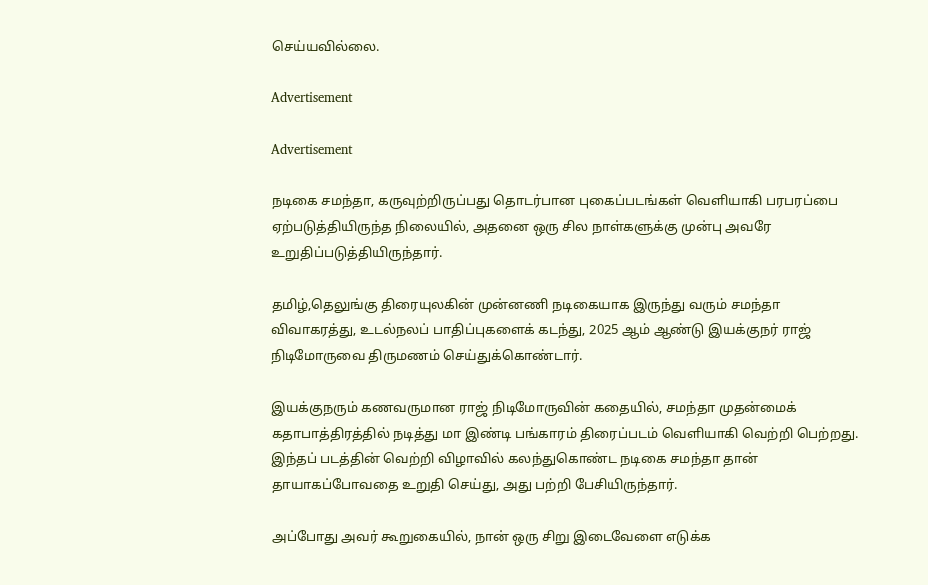செய்யவில்லை.

Advertisement

Advertisement

நடிகை சமந்தா, கருவுற்றிருப்பது தொடர்பான புகைப்படங்கள் வெளியாகி பரபரப்பை ஏற்படுத்தியிருந்த நிலையில், அதனை ஒரு சில நாள்களுக்கு முன்பு அவரே உறுதிப்படுத்தியிருந்தார்.

தமிழ்,தெலுங்கு திரையுலகின் முன்னணி நடிகையாக இருந்து வரும் சமந்தா விவாகரத்து, உடல்நலப் பாதிப்புகளைக் கடந்து, 2025 ஆம் ஆண்டு இயக்குநர் ராஜ் நிடிமோருவை திருமணம் செய்துக்கொண்டார்.

இயக்குநரும் கணவருமான ராஜ் நிடிமோருவின் கதையில், சமந்தா முதன்மைக் கதாபாத்திரத்தில் நடித்து மா இண்டி பங்காரம் திரைப்படம் வெளியாகி வெற்றி பெற்றது. இந்தப் படத்தின் வெற்றி விழாவில் கலந்துகொண்ட நடிகை சமந்தா தான் தாயாகப்போவதை உறுதி செய்து, அது பற்றி பேசியிருந்தார்.

அப்போது அவர் கூறுகையில், நான் ஒரு சிறு இடைவேளை எடுக்க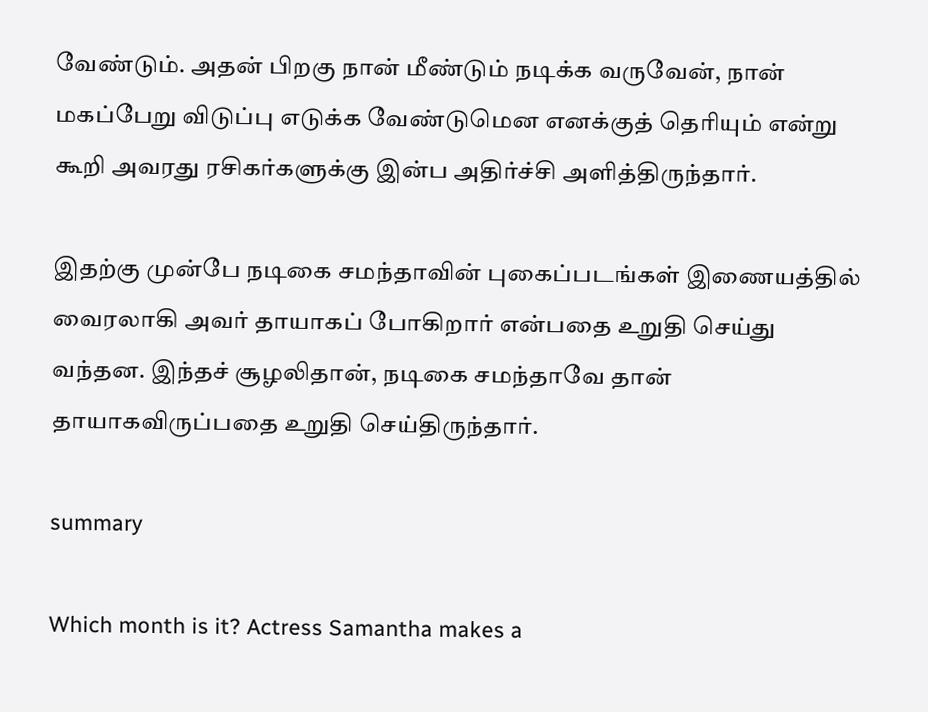வேண்டும். அதன் பிறகு நான் மீண்டும் நடிக்க வருவேன், நான் மகப்பேறு விடுப்பு எடுக்க வேண்டுமென எனக்குத் தெரியும் என்று கூறி அவரது ரசிகர்களுக்கு இன்ப அதிர்ச்சி அளித்திருந்தார்.

இதற்கு முன்பே நடிகை சமந்தாவின் புகைப்படங்கள் இணையத்தில் வைரலாகி அவர் தாயாகப் போகிறார் என்பதை உறுதி செய்து வந்தன. இந்தச் சூழலிதான், நடிகை சமந்தாவே தான் தாயாகவிருப்பதை உறுதி செய்திருந்தார்.

summary

Which month is it? Actress Samantha makes a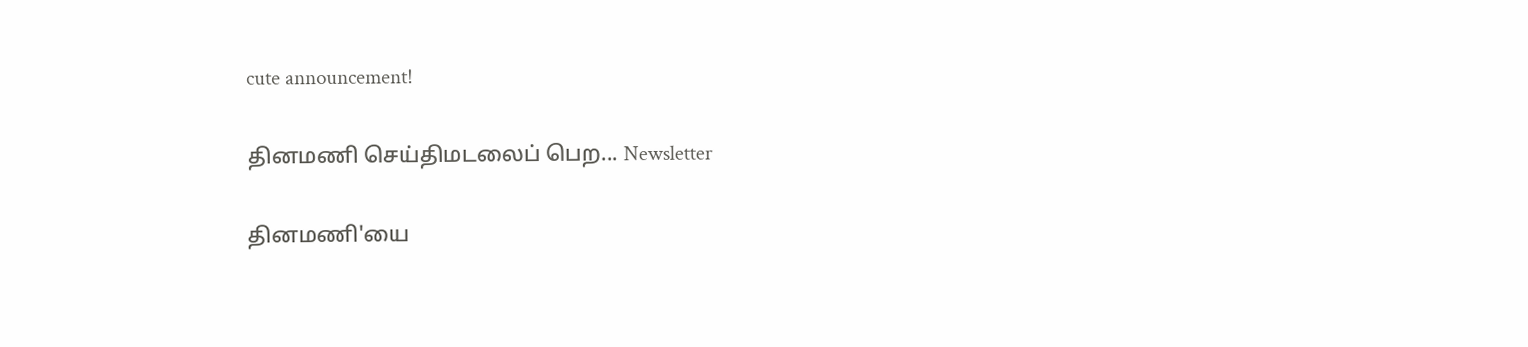cute announcement!

தினமணி செய்திமடலைப் பெற... Newsletter

தினமணி'யை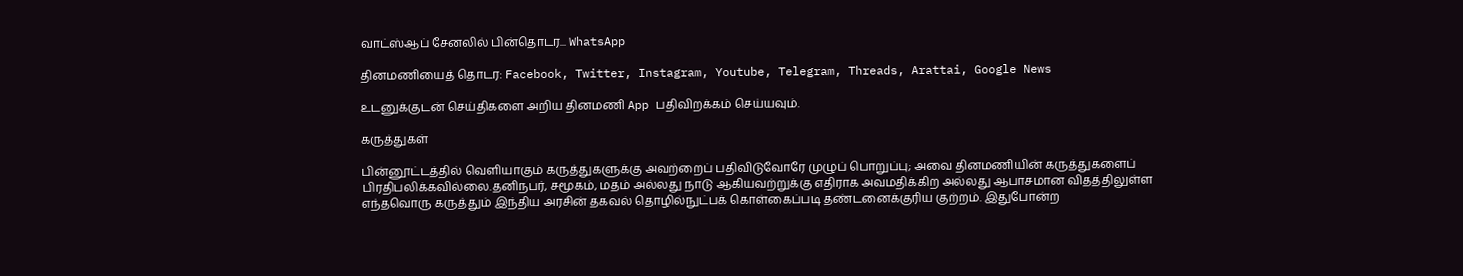வாட்ஸ்ஆப் சேனலில் பின்தொடர... WhatsApp

தினமணியைத் தொடர: Facebook, Twitter, Instagram, Youtube, Telegram, Threads, Arattai, Google News

உடனுக்குடன் செய்திகளை அறிய தினமணி App பதிவிறக்கம் செய்யவும்.

கருத்துகள்

பின்னூட்டத்தில் வெளியாகும் கருத்துகளுக்கு அவற்றைப் பதிவிடுவோரே முழுப் பொறுப்பு; அவை தினமணியின் கருத்துகளைப் பிரதிபலிக்கவில்லை.தனிநபர், சமூகம், மதம் அல்லது நாடு ஆகியவற்றுக்கு எதிராக அவமதிக்கிற அல்லது ஆபாசமான விதத்திலுள்ள எந்தவொரு கருத்தும் இந்திய அரசின் தகவல் தொழில்நுட்பக் கொள்கைப்படி தண்டனைக்குரிய குற்றம். இதுபோன்ற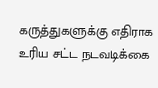கருத்துகளுக்கு எதிராக உரிய சட்ட நடவடிக்கை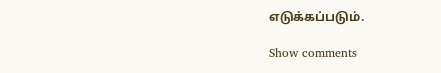எடுக்கப்படும்.

Show comments